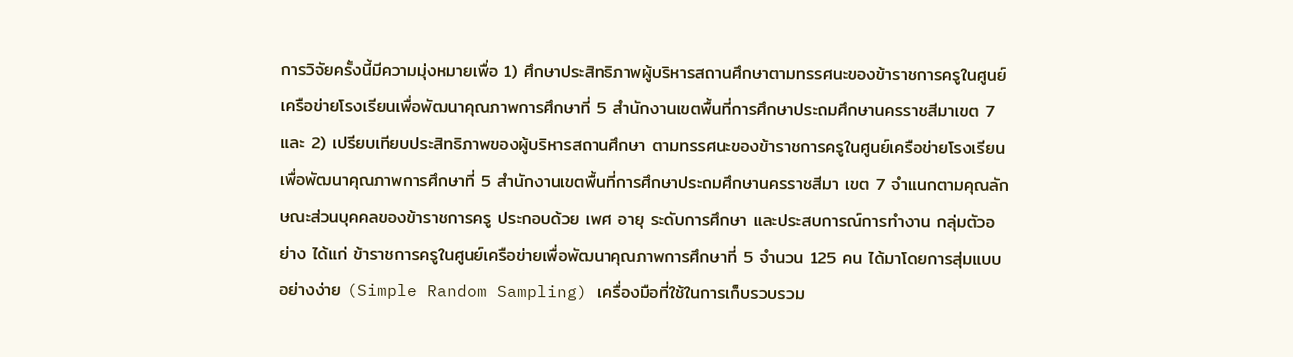การวิจัยครั้งนี้มีความมุ่งหมายเพื่อ 1) ศึกษาประสิทธิภาพผู้บริหารสถานศึกษาตามทรรศนะของข้าราชการครูในศูนย์เครือข่ายโรงเรียนเพื่อพัฒนาคุณภาพการศึกษาที่ 5 สำนักงานเขตพื้นที่การศึกษาประถมศึกษานครราชสีมาเขต 7 และ 2) เปรียบเทียบประสิทธิภาพของผู้บริหารสถานศึกษา ตามทรรศนะของข้าราชการครูในศูนย์เครือข่ายโรงเรียนเพื่อพัฒนาคุณภาพการศึกษาที่ 5 สำนักงานเขตพื้นที่การศึกษาประถมศึกษานครราชสีมา เขต 7 จำแนกตามคุณลักษณะส่วนบุคคลของข้าราชการครู ประกอบด้วย เพศ อายุ ระดับการศึกษา และประสบการณ์การทำงาน กลุ่มตัวอย่าง ได้แก่ ข้าราชการครูในศูนย์เครือข่ายเพื่อพัฒนาคุณภาพการศึกษาที่ 5 จำนวน 125 คน ได้มาโดยการสุ่มแบบอย่างง่าย (Simple Random Sampling) เครื่องมือที่ใช้ในการเก็บรวบรวม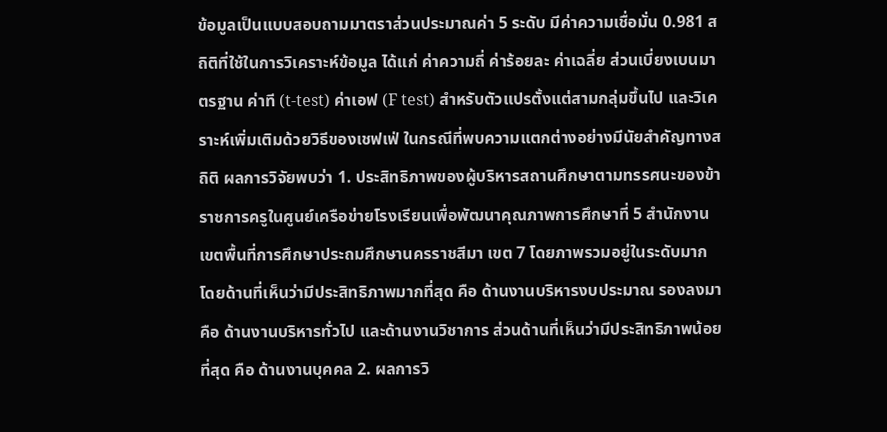ข้อมูลเป็นแบบสอบถามมาตราส่วนประมาณค่า 5 ระดับ มีค่าความเชื่อมั่น 0.981 สถิติที่ใช้ในการวิเคราะห์ข้อมูล ได้แก่ ค่าความถี่ ค่าร้อยละ ค่าเฉลี่ย ส่วนเบี่ยงเบนมาตรฐาน ค่าที (t-test) ค่าเอฟ (F test) สำหรับตัวแปรตั้งแต่สามกลุ่มขึ้นไป และวิเคราะห์เพิ่มเติมด้วยวิธีของเชฟเฟ่ ในกรณีที่พบความแตกต่างอย่างมีนัยสำคัญทางสถิติ ผลการวิจัยพบว่า 1. ประสิทธิภาพของผู้บริหารสถานศึกษาตามทรรศนะของข้าราชการครูในศูนย์เครือข่ายโรงเรียนเพื่อพัฒนาคุณภาพการศึกษาที่ 5 สำนักงานเขตพื้นที่การศึกษาประถมศึกษานครราชสีมา เขต 7 โดยภาพรวมอยู่ในระดับมาก โดยด้านที่เห็นว่ามีประสิทธิภาพมากที่สุด คือ ด้านงานบริหารงบประมาณ รองลงมา คือ ด้านงานบริหารทั่วไป และด้านงานวิชาการ ส่วนด้านที่เห็นว่ามีประสิทธิภาพน้อยที่สุด คือ ด้านงานบุคคล 2. ผลการวิ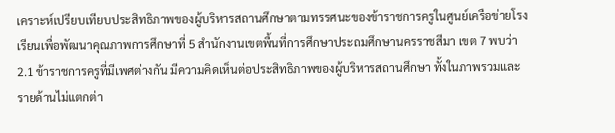เคราะห์เปรียบเทียบประสิทธิภาพของผู้บริหารสถานศึกษาตามทรรศนะของข้าราชการครูในศูนย์เครือข่ายโรงเรียนเพื่อพัฒนาคุณภาพการศึกษาที่ 5 สำนักงานเขตพื้นที่การศึกษาประถมศึกษานครราชสีมา เขต 7 พบว่า 2.1 ข้าราชการครูที่มีเพศต่างกัน มีความคิดเห็นต่อประสิทธิภาพของผู้บริหารสถานศึกษา ทั้งในภาพรวมและรายด้านไม่แตกต่า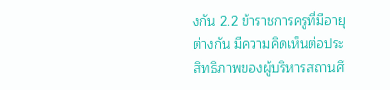งกัน 2.2 ข้าราชการครูที่มีอายุต่างกัน มีความคิดเห็นต่อประสิทธิภาพของผู้บริหารสถานศึ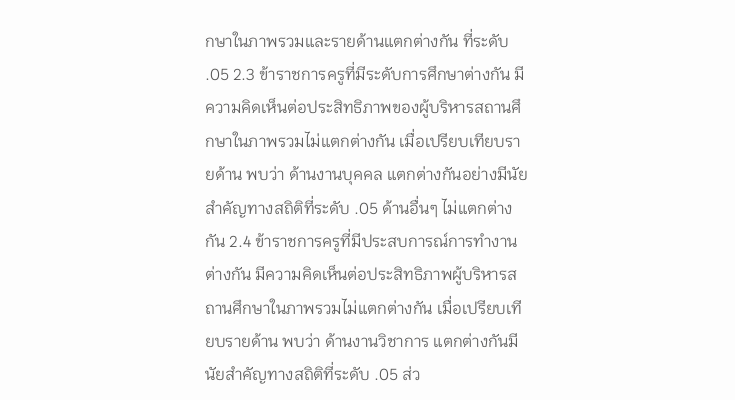กษาในภาพรวมและรายด้านแตกต่างกัน ที่ระดับ .05 2.3 ข้าราชการครูที่มีระดับการศึกษาต่างกัน มีความคิดเห็นต่อประสิทธิภาพของผู้บริหารสถานศึกษาในภาพรวมไม่แตกต่างกัน เมื่อเปรียบเทียบรายด้าน พบว่า ด้านงานบุคคล แตกต่างกันอย่างมีนัยสำคัญทางสถิติที่ระดับ .05 ด้านอื่นๆ ไม่แตกต่างกัน 2.4 ข้าราชการครูที่มีประสบการณ์การทำงานต่างกัน มีความคิดเห็นต่อประสิทธิภาพผู้บริหารสถานศึกษาในภาพรวมไม่แตกต่างกัน เมื่อเปรียบเทียบรายด้าน พบว่า ด้านงานวิชาการ แตกต่างกันมีนัยสำคัญทางสถิติที่ระดับ .05 ส่ว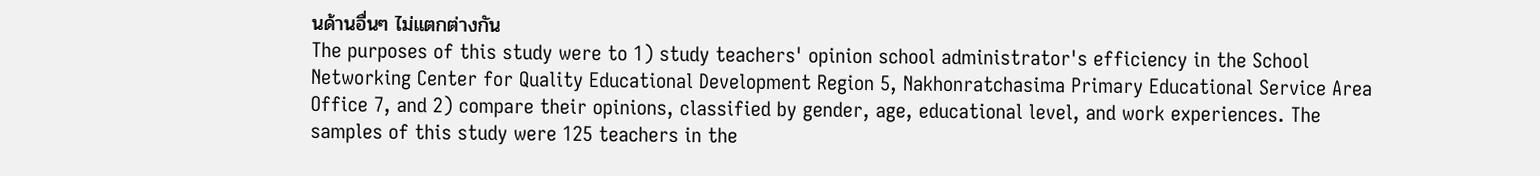นด้านอื่นๆ ไม่แตกต่างกัน
The purposes of this study were to 1) study teachers' opinion school administrator's efficiency in the School Networking Center for Quality Educational Development Region 5, Nakhonratchasima Primary Educational Service Area Office 7, and 2) compare their opinions, classified by gender, age, educational level, and work experiences. The samples of this study were 125 teachers in the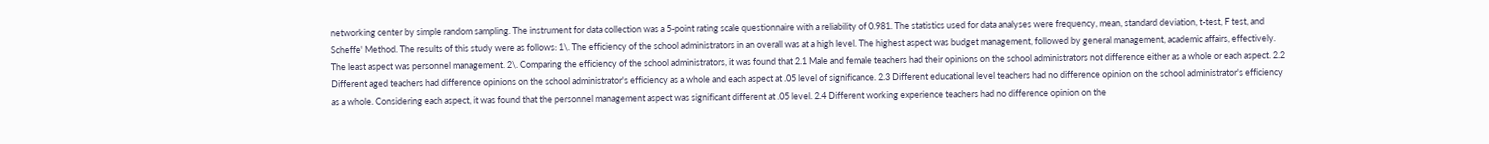networking center by simple random sampling. The instrument for data collection was a 5-point rating scale questionnaire with a reliability of 0.981. The statistics used for data analyses were frequency, mean, standard deviation, t-test, F test, and Scheffe' Method. The results of this study were as follows: 1\. The efficiency of the school administrators in an overall was at a high level. The highest aspect was budget management, followed by general management, academic affairs, effectively. The least aspect was personnel management. 2\. Comparing the efficiency of the school administrators, it was found that 2.1 Male and female teachers had their opinions on the school administrators not difference either as a whole or each aspect. 2.2 Different aged teachers had difference opinions on the school administrator's efficiency as a whole and each aspect at .05 level of significance. 2.3 Different educational level teachers had no difference opinion on the school administrator's efficiency as a whole. Considering each aspect, it was found that the personnel management aspect was significant different at .05 level. 2.4 Different working experience teachers had no difference opinion on the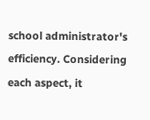school administrator's efficiency. Considering each aspect, it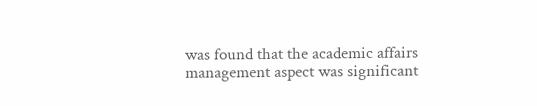was found that the academic affairs management aspect was significant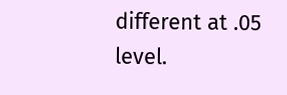different at .05 level.